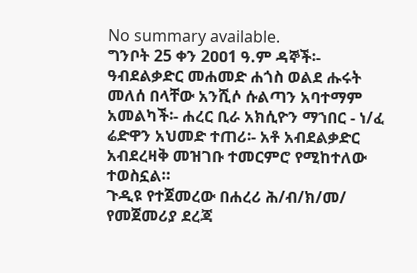No summary available.
ግንቦት 25 ቀን 2ዐዐ1 ዓ.ም ዳኞች፡- ዓብደልቃድር መሐመድ ሐጎስ ወልደ ሑሩት መለሰ በላቸው አንሺሶ ሱልጣን አባተማም አመልካች፡- ሐረር ቢራ አክሲዮን ማኀበር - ነ/ፈ ሬድዋን አህመድ ተጠሪ፡- አቶ አብደልቃድር አብደረዛቅ መዝገቡ ተመርምሮ የሚከተለው ተወስኗል።
ጉዲዩ የተጀመረው በሐረሪ ሕ/ብ/ክ/መ/ የመጀመሪያ ደረጃ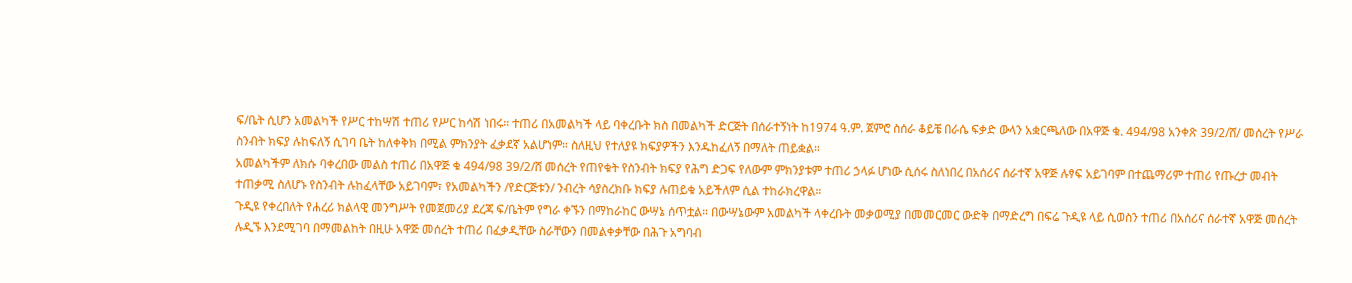ፍ/ቤት ሲሆን አመልካች የሥር ተከሣሽ ተጠሪ የሥር ከሳሽ ነበሩ። ተጠሪ በአመልካች ላይ ባቀረቡት ክስ በመልካች ድርጅት በሰራተኝነት ከ1974 ዓ.ም. ጀምሮ ስሰራ ቆይቼ በራሴ ፍቃድ ውላን አቋርጫለው በአዋጅ ቁ. 494/98 አንቀጽ 39/2/ሸ/ መሰረት የሥራ ስንብት ክፍያ ሉከፍለኝ ሲገባ ቤት ከለቀቅክ በሚል ምክንያት ፈቃደኛ አልሆነም። ስለዚህ የተለያዩ ክፍያዎችን እንዱከፈለኝ በማለት ጠይቋል።
አመልካችም ለክሱ ባቀረበው መልስ ተጠሪ በአዋጅ ቁ 494/98 39/2/ሸ መሰረት የጠየቁት የስንብት ክፍያ የሕግ ድጋፍ የለውም ምክንያቱም ተጠሪ ኃላፉ ሆነው ሲሰሩ ስለነበረ በአሰሪና ሰራተኛ አዋጅ ሉፃፍ አይገባም በተጨማሪም ተጠሪ የጡረታ መብት ተጠቃሚ ስለሆኑ የስንብት ሉከፈላቸው አይገባም፣ የአመልካችን /የድርጅቱን/ ንብረት ሳያስረክቡ ክፍያ ሉጠይቁ አይችለም ሲል ተከራክረዋል።
ጉዲዩ የቀረበለት የሐረሪ ክልላዊ መንግሥት የመጀመሪያ ደረጃ ፍ/ቤትም የግራ ቀኙን በማከራከር ውሣኔ ሰጥቷል። በውሣኔውም አመልካች ላቀረቡት መቃወሚያ በመመርመር ውድቅ በማድረግ በፍሬ ጉዲዩ ላይ ሲወስን ተጠሪ በአሰሪና ሰራተኛ አዋጅ መሰረት ሉዲኙ እንደሚገባ በማመልከት በዚሁ አዋጅ መሰረት ተጠሪ በፈቃዲቸው ስራቸውን በመልቀቃቸው በሕጉ አግባብ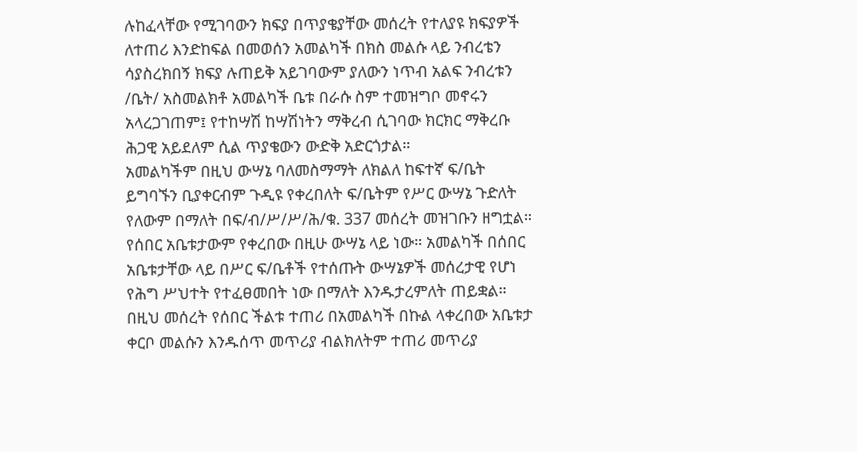ሉከፈላቸው የሚገባውን ክፍያ በጥያቄያቸው መሰረት የተለያዩ ክፍያዎች ለተጠሪ እንድከፍል በመወሰን አመልካች በክስ መልሱ ላይ ንብረቴን ሳያስረክበኝ ክፍያ ሉጠይቅ አይገባውም ያለውን ነጥብ አልፍ ንብረቱን /ቤት/ አስመልክቶ አመልካች ቤቱ በራሱ ስም ተመዝግቦ መኖሩን አላረጋገጠም፤ የተከሣሽ ከሣሽነትን ማቅረብ ሲገባው ክርክር ማቅረቡ ሕጋዊ አይደለም ሲል ጥያቄውን ውድቅ አድርጎታል።
አመልካችም በዚህ ውሣኔ ባለመስማማት ለክልለ ከፍተኛ ፍ/ቤት ይግባኙን ቢያቀርብም ጉዲዩ የቀረበለት ፍ/ቤትም የሥር ውሣኔ ጉድለት የለውም በማለት በፍ/ብ/ሥ/ሥ/ሕ/ቁ. 337 መሰረት መዝገቡን ዘግቷል።
የሰበር አቤቱታውም የቀረበው በዚሁ ውሣኔ ላይ ነው። አመልካች በሰበር አቤቱታቸው ላይ በሥር ፍ/ቤቶች የተሰጡት ውሣኔዎች መሰረታዊ የሆነ የሕግ ሥህተት የተፈፀመበት ነው በማለት እንዱታረምለት ጠይቋል።
በዚህ መሰረት የሰበር ችልቱ ተጠሪ በአመልካች በኩል ላቀረበው አቤቱታ ቀርቦ መልሱን እንዱሰጥ መጥሪያ ብልክለትም ተጠሪ መጥሪያ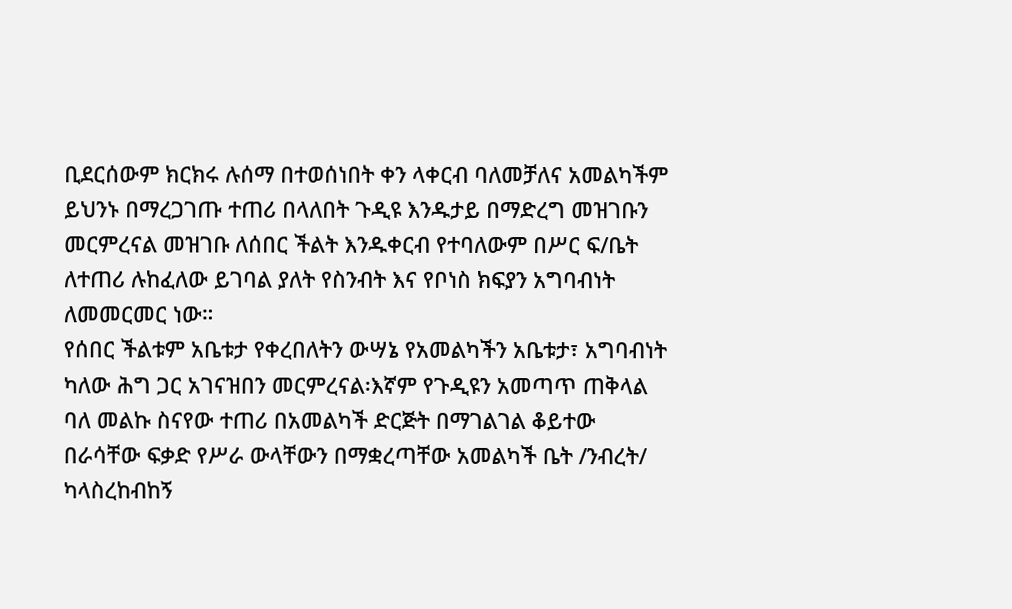ቢደርሰውም ክርክሩ ሉሰማ በተወሰነበት ቀን ላቀርብ ባለመቻለና አመልካችም ይህንኑ በማረጋገጡ ተጠሪ በላለበት ጉዲዩ እንዱታይ በማድረግ መዝገቡን መርምረናል መዝገቡ ለሰበር ችልት እንዱቀርብ የተባለውም በሥር ፍ/ቤት ለተጠሪ ሉከፈለው ይገባል ያለት የስንብት እና የቦነስ ክፍያን አግባብነት ለመመርመር ነው።
የሰበር ችልቱም አቤቱታ የቀረበለትን ውሣኔ የአመልካችን አቤቱታ፣ አግባብነት ካለው ሕግ ጋር አገናዝበን መርምረናል፡እኛም የጉዲዩን አመጣጥ ጠቅላል ባለ መልኩ ስናየው ተጠሪ በአመልካች ድርጅት በማገልገል ቆይተው በራሳቸው ፍቃድ የሥራ ውላቸውን በማቋረጣቸው አመልካች ቤት /ንብረት/ ካላስረከብከኝ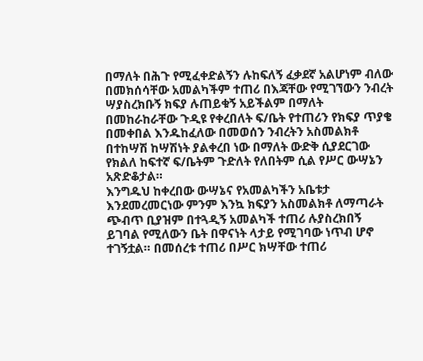በማለት በሕጉ የሚፈቀድልኝን ሉከፍለኝ ፈቃደኛ አልሆነም ብለው በመክሰሳቸው አመልካችም ተጠሪ በእጃቸው የሚገኘውን ንብረት ሣያስረክቡኝ ክፍያ ሉጠይቁኝ አይችልም በማለት በመከራከራቸው ጉዲዩ የቀረበለት ፍ/ቤት የተጠሪን የክፍያ ጥያቄ በመቀበል እንዱከፈለው በመወሰን ንብረትን አስመልክቶ በተከሣሽ ከሣሽነት ያልቀረበ ነው በማለት ውድቅ ሲያደርገው የክልለ ከፍተኛ ፍ/ቤትም ጉድለት የለበትም ሲል የሥር ውሣኔን አጽድቆታል።
እንግዱህ ከቀረበው ውሣኔና የአመልካችን አቤቱታ እንደመረመርነው ምንም እንኳ ክፍያን አስመልክቶ ለማጣራት ጭብጥ ቢያዝም በተጓዲኝ አመልካች ተጠሪ ሉያስረክበኝ ይገባል የሚለውን ቤት በዋናነት ላታይ የሚገባው ነጥብ ሆኖ ተገኝቷል። በመሰረቱ ተጠሪ በሥር ክሣቸው ተጠሪ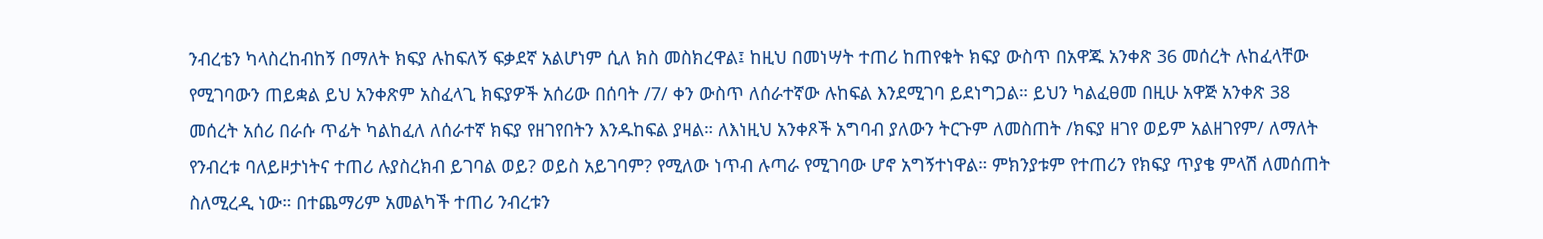ንብረቴን ካላስረከብከኝ በማለት ክፍያ ሉከፍለኝ ፍቃደኛ አልሆነም ሲለ ክስ መስክረዋል፤ ከዚህ በመነሣት ተጠሪ ከጠየቁት ክፍያ ውስጥ በአዋጁ አንቀጽ 36 መሰረት ሉከፈላቸው የሚገባውን ጠይቋል ይህ አንቀጽም አስፈላጊ ክፍያዎች አሰሪው በሰባት /7/ ቀን ውስጥ ለሰራተኛው ሉከፍል እንደሚገባ ይደነግጋል። ይህን ካልፈፀመ በዚሁ አዋጅ አንቀጽ 38 መሰረት አሰሪ በራሱ ጥፊት ካልከፈለ ለሰራተኛ ክፍያ የዘገየበትን እንዱከፍል ያዛል። ለእነዚህ አንቀጾች አግባብ ያለውን ትርጉም ለመስጠት /ክፍያ ዘገየ ወይም አልዘገየም/ ለማለት የንብረቱ ባለይዞታነትና ተጠሪ ሉያስረክብ ይገባል ወይ? ወይስ አይገባም? የሚለው ነጥብ ሉጣራ የሚገባው ሆኖ አግኝተነዋል። ምክንያቱም የተጠሪን የክፍያ ጥያቄ ምላሽ ለመሰጠት ስለሚረዲ ነው። በተጨማሪም አመልካች ተጠሪ ንብረቱን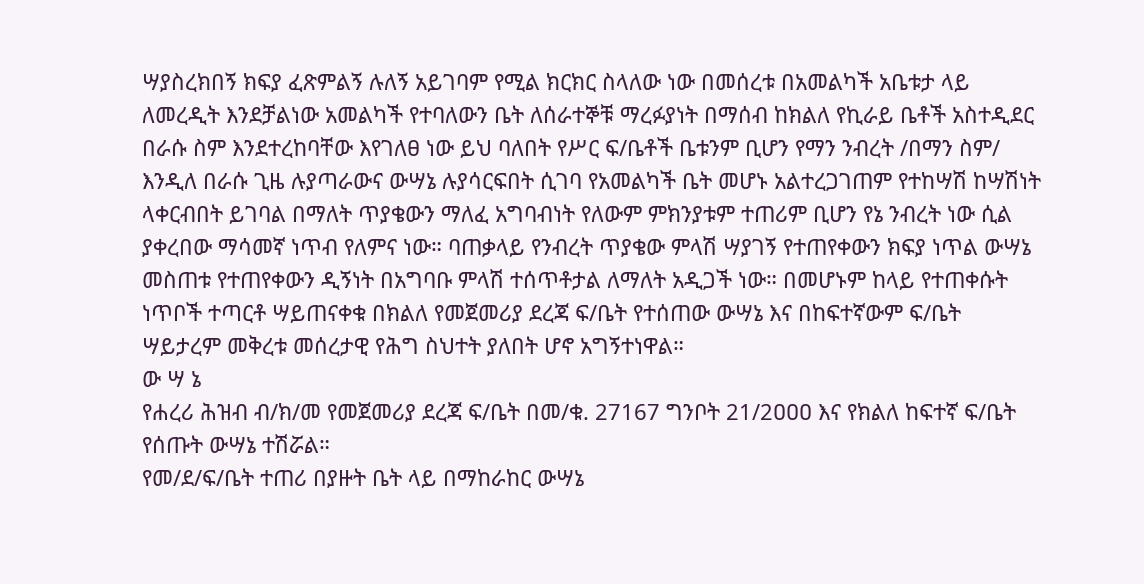ሣያስረክበኝ ክፍያ ፈጽምልኝ ሉለኝ አይገባም የሚል ክርክር ስላለው ነው በመሰረቱ በአመልካች አቤቱታ ላይ ለመረዲት እንደቻልነው አመልካች የተባለውን ቤት ለሰራተኞቹ ማረፉያነት በማሰብ ከክልለ የኪራይ ቤቶች አስተዲደር በራሱ ስም እንደተረከባቸው እየገለፀ ነው ይህ ባለበት የሥር ፍ/ቤቶች ቤቱንም ቢሆን የማን ንብረት /በማን ስም/ እንዲለ በራሱ ጊዜ ሉያጣራውና ውሣኔ ሉያሳርፍበት ሲገባ የአመልካች ቤት መሆኑ አልተረጋገጠም የተከሣሽ ከሣሽነት ላቀርብበት ይገባል በማለት ጥያቄውን ማለፈ አግባብነት የለውም ምክንያቱም ተጠሪም ቢሆን የኔ ንብረት ነው ሲል ያቀረበው ማሳመኛ ነጥብ የለምና ነው። ባጠቃላይ የንብረት ጥያቄው ምላሽ ሣያገኝ የተጠየቀውን ክፍያ ነጥል ውሣኔ መስጠቱ የተጠየቀውን ዲኝነት በአግባቡ ምላሽ ተሰጥቶታል ለማለት አዲጋች ነው። በመሆኑም ከላይ የተጠቀሱት ነጥቦች ተጣርቶ ሣይጠናቀቁ በክልለ የመጀመሪያ ደረጃ ፍ/ቤት የተሰጠው ውሣኔ እና በከፍተኛውም ፍ/ቤት ሣይታረም መቅረቱ መሰረታዊ የሕግ ስህተት ያለበት ሆኖ አግኝተነዋል።
ው ሣ ኔ
የሐረሪ ሕዝብ ብ/ክ/መ የመጀመሪያ ደረጃ ፍ/ቤት በመ/ቁ. 27167 ግንቦት 21/2ዐዐዐ እና የክልለ ከፍተኛ ፍ/ቤት የሰጡት ውሣኔ ተሽሯል።
የመ/ደ/ፍ/ቤት ተጠሪ በያዙት ቤት ላይ በማከራከር ውሣኔ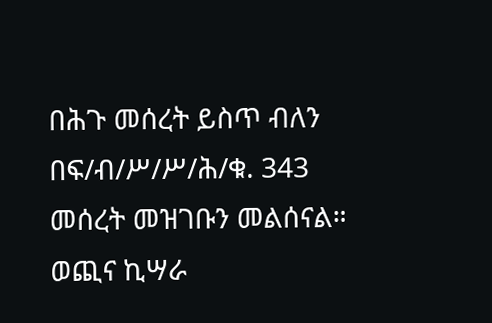በሕጉ መሰረት ይስጥ ብለን በፍ/ብ/ሥ/ሥ/ሕ/ቁ. 343 መሰረት መዝገቡን መልሰናል።
ወጪና ኪሣራ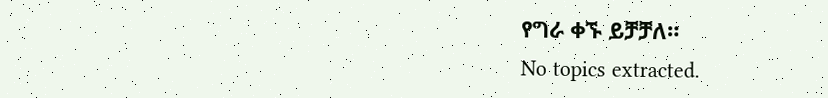የግራ ቀኙ ይቻቻለ።
No topics extracted.